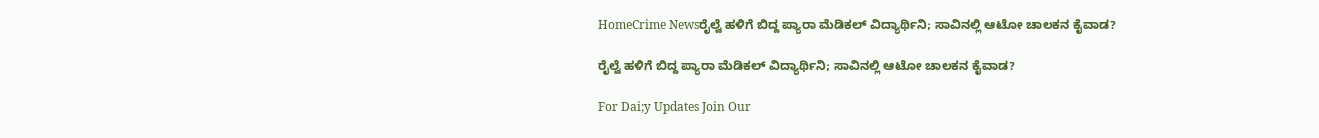HomeCrime Newsರೈಲ್ವೆ ಹಳಿಗೆ ಬಿದ್ದ ಪ್ಯಾರಾ ಮೆಡಿಕಲ್ ವಿದ್ಯಾರ್ಥಿನಿ; ಸಾವಿನಲ್ಲಿ ಆಟೋ‌ ಚಾಲಕನ ಕೈವಾಡ?

ರೈಲ್ವೆ ಹಳಿಗೆ ಬಿದ್ದ ಪ್ಯಾರಾ ಮೆಡಿಕಲ್ ವಿದ್ಯಾರ್ಥಿನಿ; ಸಾವಿನಲ್ಲಿ ಆಟೋ‌ ಚಾಲಕನ ಕೈವಾಡ?

For Dai;y Updates Join Our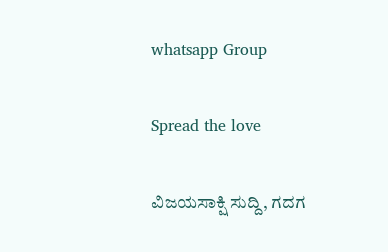whatsapp Group

Spread the love

ವಿಜಯಸಾಕ್ಷಿ ಸುದ್ದಿ, ಗದಗ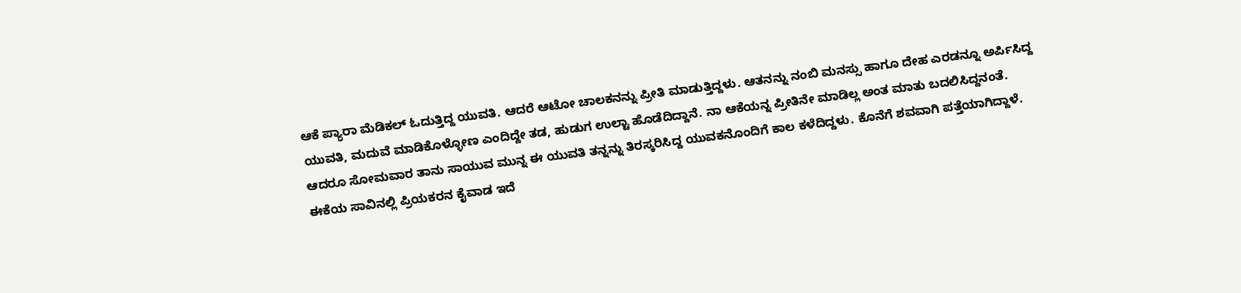ಆಕೆ ಪ್ಯಾರಾ ಮೆಡಿಕಲ್ ಓದುತ್ತಿದ್ದ ಯುವತಿ. ಆದರೆ ಆಟೋ ಚಾಲಕನನ್ನು ಪ್ರೀತಿ ಮಾಡುತ್ತಿದ್ದಳು. ಆತನನ್ನು ನಂಬಿ ಮನಸ್ಸು ಹಾಗೂ ದೇಹ ಎರಡನ್ನೂ ಅರ್ಪಿಸಿದ್ದ ಯುವತಿ, ಮದುವೆ ಮಾಡಿಕೊಳ್ಳೋಣ ಎಂದಿದ್ದೇ ತಡ, ಹುಡುಗ ಉಲ್ಟಾ ಹೊಡೆದಿದ್ದಾನೆ. ನಾ ಆಕೆಯನ್ನ ಪ್ರೀತಿನೇ ಮಾಡಿಲ್ಲ ಅಂತ ಮಾತು ಬದಲಿಸಿದ್ದನಂತೆ. ಆದರೂ ಸೋಮವಾರ ತಾನು ಸಾಯುವ ಮುನ್ನ ಈ ಯುವತಿ ತನ್ನನ್ನು ತಿರಸ್ಕರಿಸಿದ್ದ ಯುವಕನೊಂದಿಗೆ ಕಾಲ ಕಳೆದಿದ್ದಳು. ಕೊನೆಗೆ ಶವವಾಗಿ ಪತ್ತೆಯಾಗಿದ್ದಾಳೆ. ಈಕೆಯ ಸಾವಿನಲ್ಲಿ ಪ್ರಿಯಕರನ ಕೈವಾಡ ಇದೆ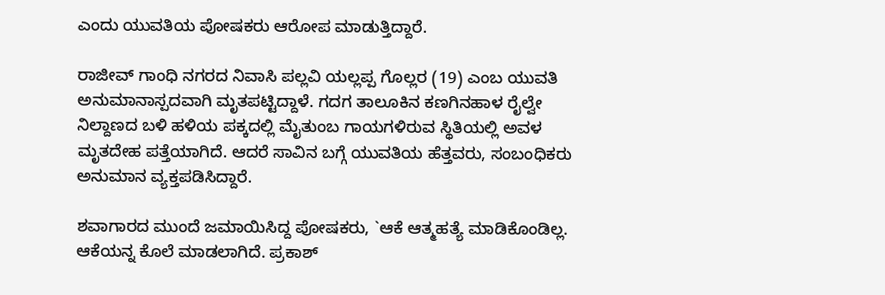ಎಂದು ಯುವತಿಯ ಪೋಷಕರು ಆರೋಪ ಮಾಡುತ್ತಿದ್ದಾರೆ.

ರಾಜೀವ್ ಗಾಂಧಿ ನಗರದ ನಿವಾಸಿ ಪಲ್ಲವಿ ಯಲ್ಲಪ್ಪ ಗೊಲ್ಲರ (19) ಎಂಬ ಯುವತಿ ಅನುಮಾನಾಸ್ಪದವಾಗಿ ಮೃತಪಟ್ಟಿದ್ದಾಳೆ. ಗದಗ ತಾಲೂಕಿನ ಕಣಗಿನಹಾಳ ರೈಲ್ವೇ ನಿಲ್ದಾಣದ ಬಳಿ ಹಳಿಯ ಪಕ್ಕದಲ್ಲಿ ಮೈತುಂಬ ಗಾಯಗಳಿರುವ ಸ್ಥಿತಿಯಲ್ಲಿ ಅವಳ ಮೃತದೇಹ ಪತ್ತೆಯಾಗಿದೆ. ಆದರೆ ಸಾವಿನ ಬಗ್ಗೆ ಯುವತಿಯ ಹೆತ್ತವರು, ಸಂಬಂಧಿಕರು ಅನುಮಾನ ವ್ಯಕ್ತಪಡಿಸಿದ್ದಾರೆ.

ಶವಾಗಾರದ ಮುಂದೆ ಜಮಾಯಿಸಿದ್ದ ಪೋಷಕರು, `ಆಕೆ ಆತ್ಮಹತ್ಯೆ ಮಾಡಿಕೊಂಡಿಲ್ಲ. ಆಕೆಯನ್ನ ಕೊಲೆ ಮಾಡಲಾಗಿದೆ. ಪ್ರಕಾಶ್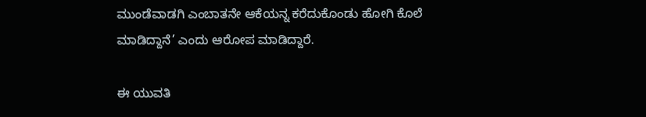ಮುಂಡೆವಾಡಗಿ ಎಂಬಾತನೇ ಆಕೆಯನ್ನ ಕರೆದುಕೊಂಡು ಹೋಗಿ ಕೊಲೆ ಮಾಡಿದ್ದಾನೆ’ ಎಂದು ಆರೋಪ ಮಾಡಿದ್ದಾರೆ.

ಈ ಯುವತಿ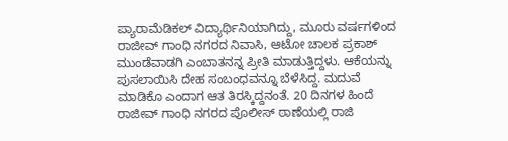ಪ್ಯಾರಾಮೆಡಿಕಲ್ ವಿದ್ಯಾರ್ಥಿನಿಯಾಗಿದ್ದು, ಮೂರು ವರ್ಷಗಳಿಂದ ರಾಜೀವ್ ಗಾಂಧಿ ನಗರದ ನಿವಾಸಿ, ಆಟೋ ಚಾಲಕ ಪ್ರಕಾಶ್ ಮುಂಡೆವಾಡಗಿ ಎಂಬಾತನನ್ನ ಪ್ರೀತಿ ಮಾಡುತ್ತಿದ್ದಳು. ಆಕೆಯನ್ನು ಪುಸಲಾಯಿಸಿ ದೇಹ ಸಂಬಂಧವನ್ನೂ ಬೆಳೆಸಿದ್ದ. ಮದುವೆ ಮಾಡಿಕೊ ಎಂದಾಗ ಆತ ತಿರಸ್ಕಿದ್ದನಂತೆ. 20 ದಿನಗಳ ಹಿಂದೆ ರಾಜೀವ್ ಗಾಂಧಿ ನಗರದ ಪೊಲೀಸ್ ಠಾಣೆಯಲ್ಲಿ ರಾಜಿ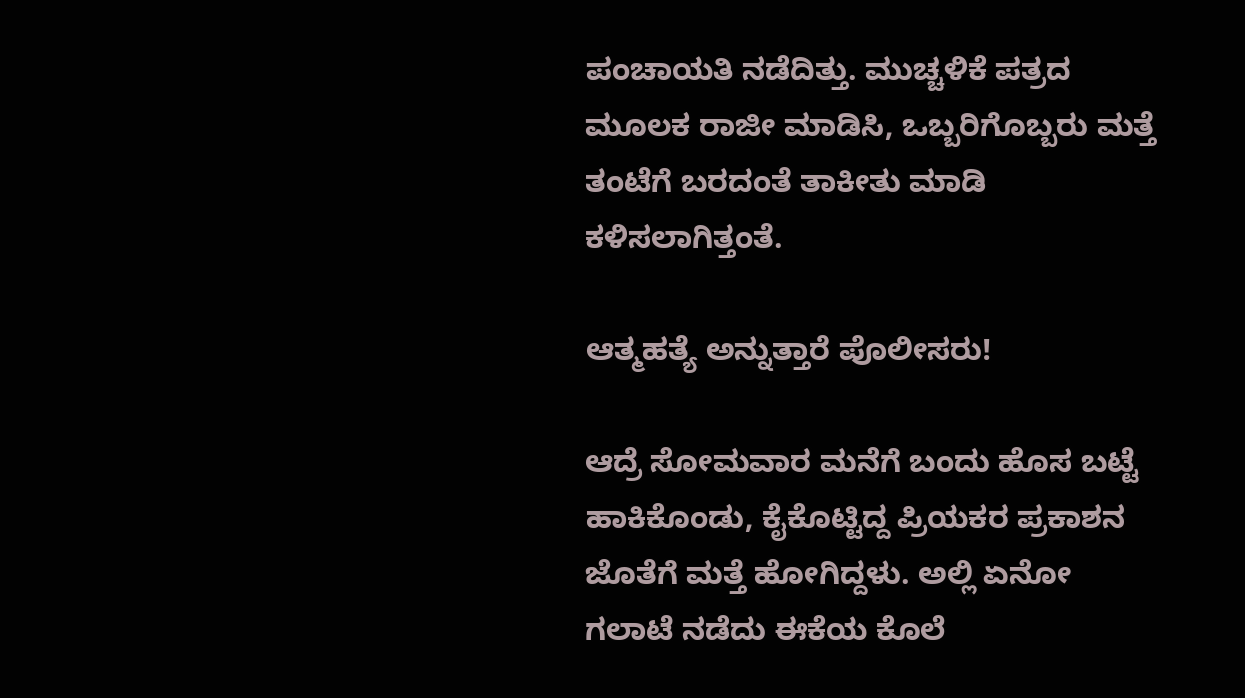ಪಂಚಾಯತಿ ನಡೆದಿತ್ತು. ಮುಚ್ಚಳಿಕೆ ಪತ್ರದ ಮೂಲಕ ರಾಜೀ ಮಾಡಿಸಿ, ಒಬ್ಬರಿಗೊಬ್ಬರು ಮತ್ತೆ ತಂಟೆಗೆ ಬರದಂತೆ ತಾಕೀತು ಮಾಡಿ ಕಳಿಸಲಾಗಿತ್ತಂತೆ.

ಆತ್ಮಹತ್ಯೆ ಅನ್ನುತ್ತಾರೆ ಪೊಲೀಸರು!

ಆದ್ರೆ ಸೋಮವಾರ ಮನೆಗೆ ಬಂದು ಹೊಸ ಬಟ್ಟೆ ಹಾಕಿಕೊಂಡು, ಕೈಕೊಟ್ಟಿದ್ದ ಪ್ರಿಯಕರ ಪ್ರಕಾಶನ ಜೊತೆಗೆ ಮತ್ತೆ ಹೋಗಿದ್ದಳು. ಅಲ್ಲಿ ಏನೋ ಗಲಾಟೆ ನಡೆದು ಈಕೆಯ ಕೊಲೆ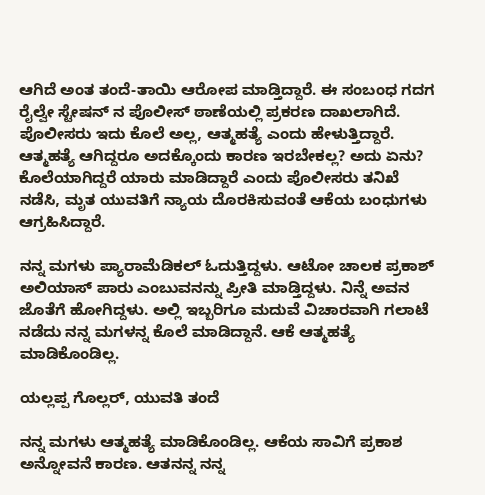ಆಗಿದೆ ಅಂತ ತಂದೆ-ತಾಯಿ ಆರೋಪ ಮಾಡ್ತಿದ್ದಾರೆ. ಈ ಸಂಬಂಧ ಗದಗ ರೈಲ್ವೇ ಸ್ಟೇಷನ್ ನ ಪೊಲೀಸ್ ಠಾಣೆಯಲ್ಲಿ ಪ್ರಕರಣ ದಾಖಲಾಗಿದೆ. ಪೊಲೀಸರು ಇದು ಕೊಲೆ ಅಲ್ಲ, ಆತ್ಮಹತ್ಯೆ ಎಂದು ಹೇಳುತ್ತಿದ್ದಾರೆ. ಆತ್ಮಹತ್ಯೆ ಆಗಿದ್ದರೂ ಅದಕ್ಕೊಂದು ಕಾರಣ ಇರಬೇಕಲ್ಲ? ಅದು ಏನು? ಕೊಲೆಯಾಗಿದ್ದರೆ ಯಾರು ಮಾಡಿದ್ದಾರೆ ಎಂದು ಪೊಲೀಸರು ತನಿಖೆ ನಡೆಸಿ, ಮೃತ ಯುವತಿಗೆ ನ್ಯಾಯ ದೊರಕಿಸುವಂತೆ ಆಕೆಯ ಬಂಧುಗಳು ಆಗ್ರಹಿಸಿದ್ದಾರೆ.

ನನ್ನ ಮಗಳು ಪ್ಯಾರಾಮೆಡಿಕಲ್ ಓದುತ್ತಿದ್ದಳು. ಆಟೋ ಚಾಲಕ ಪ್ರಕಾಶ್ ಅಲಿಯಾಸ್ ಪಾರು ಎಂಬುವನನ್ನು ಪ್ರೀತಿ ಮಾಡ್ತಿದ್ದಳು. ನಿನ್ನೆ ಅವನ ಜೊತೆಗೆ ಹೋಗಿದ್ದಳು. ಅಲ್ಲಿ ಇಬ್ಬರಿಗೂ ಮದುವೆ ವಿಚಾರವಾಗಿ ಗಲಾಟೆ ನಡೆದು ನನ್ನ ಮಗಳನ್ನ ಕೊಲೆ ಮಾಡಿದ್ದಾನೆ. ಆಕೆ ಆತ್ಮಹತ್ಯೆ ಮಾಡಿಕೊಂಡಿಲ್ಲ.

ಯಲ್ಲಪ್ಪ ಗೊಲ್ಲರ್, ಯುವತಿ ತಂದೆ

ನನ್ನ ಮಗಳು ಆತ್ಮಹತ್ಯೆ ಮಾಡಿಕೊಂಡಿಲ್ಲ. ಆಕೆಯ ಸಾವಿಗೆ ಪ್ರಕಾಶ ಅನ್ನೋವನೆ ಕಾರಣ. ಆತನನ್ನ ನನ್ನ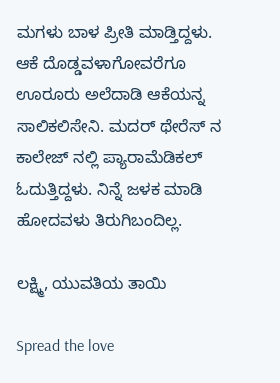ಮಗಳು ಬಾಳ ಪ್ರೀತಿ ಮಾಡ್ತಿದ್ದಳು. ಆಕೆ ದೊಡ್ಡವಳಾಗೋವರೆಗೂ ಊರೂರು ಅಲೆದಾಡಿ ಆಕೆಯನ್ನ ಸಾಲಿಕಲಿಸೇನಿ. ಮದರ್ ಥೇರೆಸ್ ನ ಕಾಲೇಜ್ ನಲ್ಲಿ ಪ್ಯಾರಾಮೆಡಿಕಲ್ ಓದುತ್ತಿದ್ದಳು. ನಿನ್ನೆ ಜಳಕ ಮಾಡಿ ಹೋದವಳು ತಿರುಗಿಬಂದಿಲ್ಲ.

ಲಕ್ಷ್ಮಿ, ಯುವತಿಯ ತಾಯಿ

Spread the love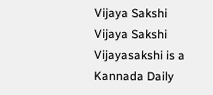Vijaya Sakshi
Vijaya Sakshi
Vijayasakshi is a Kannada Daily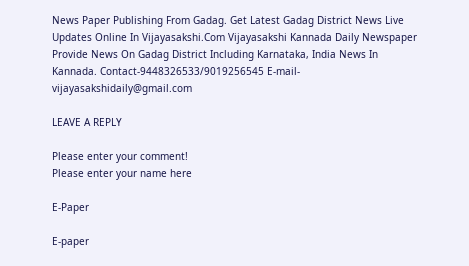News Paper Publishing From Gadag. Get Latest Gadag District News Live Updates Online In Vijayasakshi.Com Vijayasakshi Kannada Daily Newspaper Provide News On Gadag District Including Karnataka, India News In Kannada. Contact-9448326533/9019256545 E-mail-vijayasakshidaily@gmail.com

LEAVE A REPLY

Please enter your comment!
Please enter your name here

E-Paper

E-paper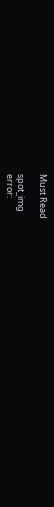Must Read

spot_img
error: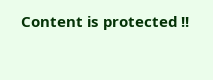Content is protected !!